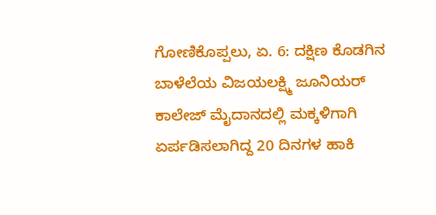ಗೋಣಿಕೊಪ್ಪಲು, ಏ. 6: ದಕ್ಷಿಣ ಕೊಡಗಿನ ಬಾಳೆಲೆಯ ವಿಜಯಲಕ್ಷ್ಮಿ ಜೂನಿಯರ್ ಕಾಲೇಜ್ ಮೈದಾನದಲ್ಲಿ ಮಕ್ಕಳಿಗಾಗಿ ಏರ್ಪಡಿಸಲಾಗಿದ್ದ 20 ದಿನಗಳ ಹಾಕಿ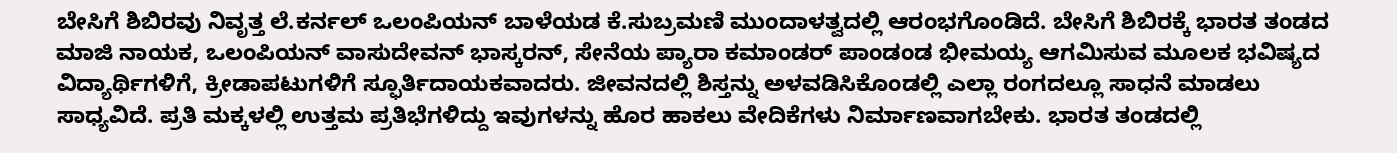ಬೇಸಿಗೆ ಶಿಬಿರವು ನಿವೃತ್ತ ಲೆ.ಕರ್ನಲ್ ಒಲಂಪಿಯನ್ ಬಾಳೆಯಡ ಕೆ.ಸುಬ್ರಮಣಿ ಮುಂದಾಳತ್ವದಲ್ಲಿ ಆರಂಭಗೊಂಡಿದೆ. ಬೇಸಿಗೆ ಶಿಬಿರಕ್ಕೆ ಭಾರತ ತಂಡದ ಮಾಜಿ ನಾಯಕ, ಒಲಂಪಿಯನ್ ವಾಸುದೇವನ್ ಭಾಸ್ಕರನ್, ಸೇನೆಯ ಪ್ಯಾರಾ ಕಮಾಂಡರ್ ಪಾಂಡಂಡ ಭೀಮಯ್ಯ ಆಗಮಿಸುವ ಮೂಲಕ ಭವಿಷ್ಯದ ವಿದ್ಯಾರ್ಥಿಗಳಿಗೆ, ಕ್ರೀಡಾಪಟುಗಳಿಗೆ ಸ್ಫೂರ್ತಿದಾಯಕವಾದರು. ಜೀವನದಲ್ಲಿ ಶಿಸ್ತನ್ನು ಅಳವಡಿಸಿಕೊಂಡಲ್ಲಿ ಎಲ್ಲಾ ರಂಗದಲ್ಲೂ ಸಾಧನೆ ಮಾಡಲು ಸಾಧ್ಯವಿದೆ. ಪ್ರತಿ ಮಕ್ಕಳಲ್ಲಿ ಉತ್ತಮ ಪ್ರತಿಭೆಗಳಿದ್ದು ಇವುಗಳನ್ನು ಹೊರ ಹಾಕಲು ವೇದಿಕೆಗಳು ನಿರ್ಮಾಣವಾಗಬೇಕು. ಭಾರತ ತಂಡದಲ್ಲಿ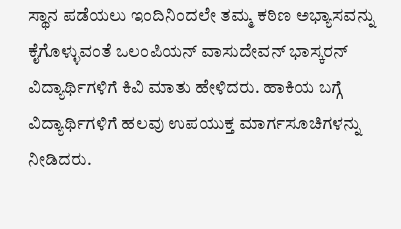ಸ್ಥಾನ ಪಡೆಯಲು ಇಂದಿನಿಂದಲೇ ತಮ್ಮ ಕಠಿಣ ಅಭ್ಯಾಸವನ್ನು ಕೈಗೊಳ್ಳುವಂತೆ ಒಲಂಪಿಯನ್ ವಾಸುದೇವನ್ ಭಾಸ್ಕರನ್ ವಿದ್ಯಾರ್ಥಿಗಳಿಗೆ ಕಿವಿ ಮಾತು ಹೇಳಿದರು. ಹಾಕಿಯ ಬಗ್ಗೆ ವಿದ್ಯಾರ್ಥಿಗಳಿಗೆ ಹಲವು ಉಪಯುಕ್ತ ಮಾರ್ಗಸೂಚಿಗಳನ್ನು ನೀಡಿದರು.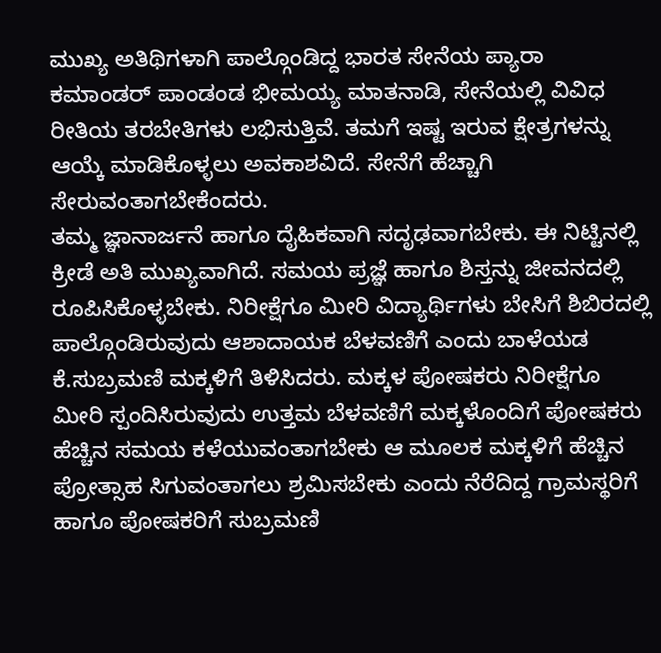ಮುಖ್ಯ ಅತಿಥಿಗಳಾಗಿ ಪಾಲ್ಗೊಂಡಿದ್ದ ಭಾರತ ಸೇನೆಯ ಪ್ಯಾರಾ ಕಮಾಂಡರ್ ಪಾಂಡಂಡ ಭೀಮಯ್ಯ ಮಾತನಾಡಿ, ಸೇನೆಯಲ್ಲಿ ವಿವಿಧ ರೀತಿಯ ತರಬೇತಿಗಳು ಲಭಿಸುತ್ತಿವೆ. ತಮಗೆ ಇಷ್ಟ ಇರುವ ಕ್ಷೇತ್ರಗಳನ್ನು ಆಯ್ಕೆ ಮಾಡಿಕೊಳ್ಳಲು ಅವಕಾಶವಿದೆ. ಸೇನೆಗೆ ಹೆಚ್ಚಾಗಿ ಸೇರುವಂತಾಗಬೇಕೆಂದರು.
ತಮ್ಮ ಜ್ಞಾನಾರ್ಜನೆ ಹಾಗೂ ದೈಹಿಕವಾಗಿ ಸದೃಢವಾಗಬೇಕು. ಈ ನಿಟ್ಟಿನಲ್ಲಿ ಕ್ರೀಡೆ ಅತಿ ಮುಖ್ಯವಾಗಿದೆ. ಸಮಯ ಪ್ರಜ್ಞೆ ಹಾಗೂ ಶಿಸ್ತನ್ನು ಜೀವನದಲ್ಲಿ ರೂಪಿಸಿಕೊಳ್ಳಬೇಕು. ನಿರೀಕ್ಷೆಗೂ ಮೀರಿ ವಿದ್ಯಾರ್ಥಿಗಳು ಬೇಸಿಗೆ ಶಿಬಿರದಲ್ಲಿ ಪಾಲ್ಗೊಂಡಿರುವುದು ಆಶಾದಾಯಕ ಬೆಳವಣಿಗೆ ಎಂದು ಬಾಳೆಯಡ ಕೆ.ಸುಬ್ರಮಣಿ ಮಕ್ಕಳಿಗೆ ತಿಳಿಸಿದರು. ಮಕ್ಕಳ ಪೋಷಕರು ನಿರೀಕ್ಷೆಗೂ ಮೀರಿ ಸ್ಪಂದಿಸಿರುವುದು ಉತ್ತಮ ಬೆಳವಣಿಗೆ ಮಕ್ಕಳೊಂದಿಗೆ ಪೋಷಕರು ಹೆಚ್ಚಿನ ಸಮಯ ಕಳೆಯುವಂತಾಗಬೇಕು ಆ ಮೂಲಕ ಮಕ್ಕಳಿಗೆ ಹೆಚ್ಚಿನ ಪ್ರೋತ್ಸಾಹ ಸಿಗುವಂತಾಗಲು ಶ್ರಮಿಸಬೇಕು ಎಂದು ನೆರೆದಿದ್ದ ಗ್ರಾಮಸ್ಥರಿಗೆ ಹಾಗೂ ಪೋಷಕರಿಗೆ ಸುಬ್ರಮಣಿ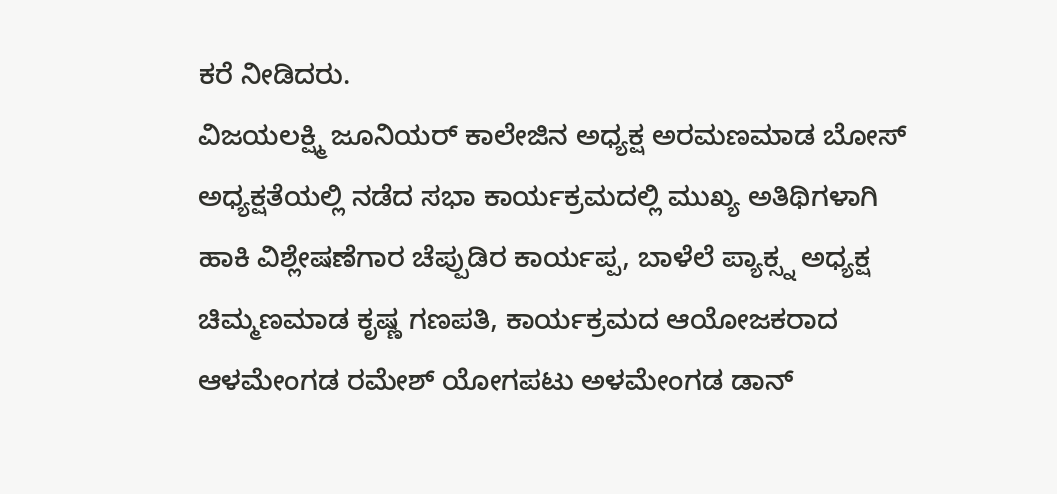ಕರೆ ನೀಡಿದರು.
ವಿಜಯಲಕ್ಷ್ಮಿ ಜೂನಿಯರ್ ಕಾಲೇಜಿನ ಅಧ್ಯಕ್ಷ ಅರಮಣಮಾಡ ಬೋಸ್ ಅಧ್ಯಕ್ಷತೆಯಲ್ಲಿ ನಡೆದ ಸಭಾ ಕಾರ್ಯಕ್ರಮದಲ್ಲಿ ಮುಖ್ಯ ಅತಿಥಿಗಳಾಗಿ ಹಾಕಿ ವಿಶ್ಲೇಷಣೆಗಾರ ಚೆಪ್ಪುಡಿರ ಕಾರ್ಯಪ್ಪ, ಬಾಳೆಲೆ ಪ್ಯಾಕ್ಸ್ನ ಅಧ್ಯಕ್ಷ ಚಿಮ್ಮಣಮಾಡ ಕೃಷ್ಣ ಗಣಪತಿ, ಕಾರ್ಯಕ್ರಮದ ಆಯೋಜಕರಾದ ಆಳಮೇಂಗಡ ರಮೇಶ್ ಯೋಗಪಟು ಅಳಮೇಂಗಡ ಡಾನ್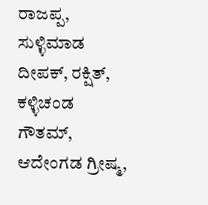ರಾಜಪ್ಪ, ಸುಳ್ಳಿಮಾಡ ದೀಪಕ್, ರಕ್ಷಿತ್, ಕಳ್ಳಿಚಂಡ ಗೌತಮ್, ಆದೇಂಗಡ ಗ್ರೀಷ್ಮ,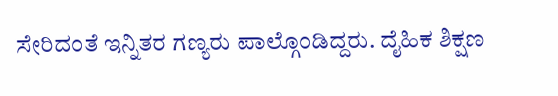ಸೇರಿದಂತೆ ಇನ್ನಿತರ ಗಣ್ಯರು ಪಾಲ್ಗೊಂಡಿದ್ದರು. ದೈಹಿಕ ಶಿಕ್ಷಣ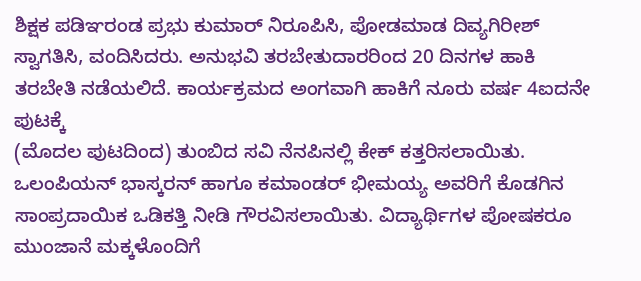ಶಿಕ್ಷಕ ಪಡಿಞರಂಡ ಪ್ರಭು ಕುಮಾರ್ ನಿರೂಪಿಸಿ, ಪೋಡಮಾಡ ದಿವ್ಯಗಿರೀಶ್ ಸ್ವಾಗತಿಸಿ, ವಂದಿಸಿದರು. ಅನುಭವಿ ತರಬೇತುದಾರರಿಂದ 20 ದಿನಗಳ ಹಾಕಿ ತರಬೇತಿ ನಡೆಯಲಿದೆ. ಕಾರ್ಯಕ್ರಮದ ಅಂಗವಾಗಿ ಹಾಕಿಗೆ ನೂರು ವರ್ಷ 4ಐದನೇ ಪುಟಕ್ಕೆ
(ಮೊದಲ ಪುಟದಿಂದ) ತುಂಬಿದ ಸವಿ ನೆನಪಿನಲ್ಲಿ ಕೇಕ್ ಕತ್ತರಿಸಲಾಯಿತು. ಒಲಂಪಿಯನ್ ಭಾಸ್ಕರನ್ ಹಾಗೂ ಕಮಾಂಡರ್ ಭೀಮಯ್ಯ ಅವರಿಗೆ ಕೊಡಗಿನ ಸಾಂಪ್ರದಾಯಿಕ ಒಡಿಕತ್ತಿ ನೀಡಿ ಗೌರವಿಸಲಾಯಿತು. ವಿದ್ಯಾರ್ಥಿಗಳ ಪೋಷಕರೂ ಮುಂಜಾನೆ ಮಕ್ಕಳೊಂದಿಗೆ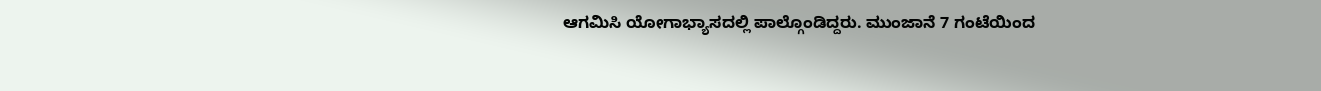ಆಗಮಿಸಿ ಯೋಗಾಭ್ಯಾಸದಲ್ಲಿ ಪಾಲ್ಗೊಂಡಿದ್ದರು. ಮುಂಜಾನೆ 7 ಗಂಟೆಯಿಂದ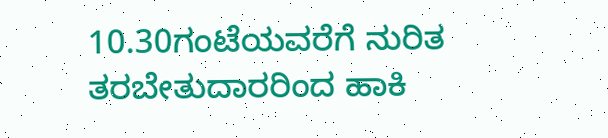10.30ಗಂಟೆಯವರೆಗೆ ನುರಿತ ತರಬೇತುದಾರರಿಂದ ಹಾಕಿ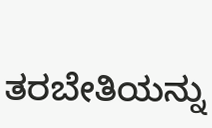ತರಬೇತಿಯನ್ನು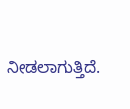ನೀಡಲಾಗುತ್ತಿದೆ.